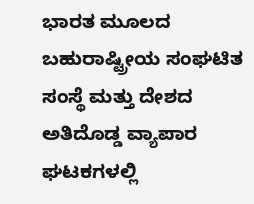ಭಾರತ ಮೂಲದ ಬಹುರಾಷ್ಟ್ರೀಯ ಸಂಘಟಿತ ಸಂಸ್ಥೆ ಮತ್ತು ದೇಶದ ಅತಿದೊಡ್ಡ ವ್ಯಾಪಾರ ಘಟಕಗಳಲ್ಲಿ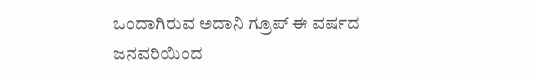ಒಂದಾಗಿರುವ ಅದಾನಿ ಗ್ರೂಪ್ ಈ ವರ್ಷದ ಜನವರಿಯಿಂದ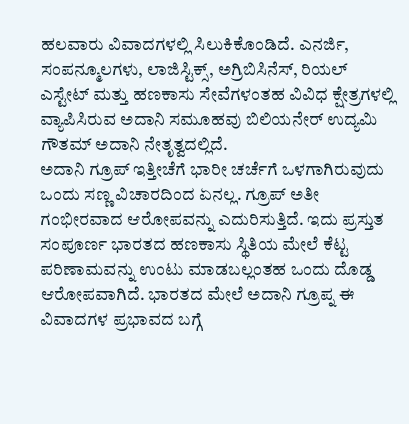ಹಲವಾರು ವಿವಾದಗಳಲ್ಲಿ ಸಿಲುಕಿಕೊಂಡಿದೆ. ಎನರ್ಜಿ, ಸಂಪನ್ಮೂಲಗಳು, ಲಾಜಿಸ್ಟಿಕ್ಸ್, ಅಗ್ರಿಬಿಸಿನೆಸ್, ರಿಯಲ್ ಎಸ್ಟೇಟ್ ಮತ್ತು ಹಣಕಾಸು ಸೇವೆಗಳಂತಹ ವಿವಿಧ ಕ್ಷೇತ್ರಗಳಲ್ಲಿ ವ್ಯಾಪಿಸಿರುವ ಅದಾನಿ ಸಮೂಹವು ಬಿಲಿಯನೇರ್ ಉದ್ಯಮಿ ಗೌತಮ್ ಅದಾನಿ ನೇತೃತ್ವದಲ್ಲಿದೆ.
ಅದಾನಿ ಗ್ರೂಪ್ ಇತ್ತೀಚೆಗೆ ಭಾರೀ ಚರ್ಚೆಗೆ ಒಳಗಾಗಿರುವುದು ಒಂದು ಸಣ್ಣ ವಿಚಾರದಿಂದ ಏನಲ್ಲ. ಗ್ರೂಪ್ ಅತೀ ಗಂಭೀರವಾದ ಆರೋಪವನ್ನು ಎದುರಿಸುತ್ತಿದೆ. ಇದು ಪ್ರಸ್ತುತ ಸಂಪೂರ್ಣ ಭಾರತದ ಹಣಕಾಸು ಸ್ಥಿತಿಯ ಮೇಲೆ ಕೆಟ್ಟ ಪರಿಣಾಮವನ್ನು ಉಂಟು ಮಾಡಬಲ್ಲಂತಹ ಒಂದು ದೊಡ್ಡ ಆರೋಪವಾಗಿದೆ. ಭಾರತದ ಮೇಲೆ ಅದಾನಿ ಗ್ರೂಪ್ನ ಈ ವಿವಾದಗಳ ಪ್ರಭಾವದ ಬಗ್ಗೆ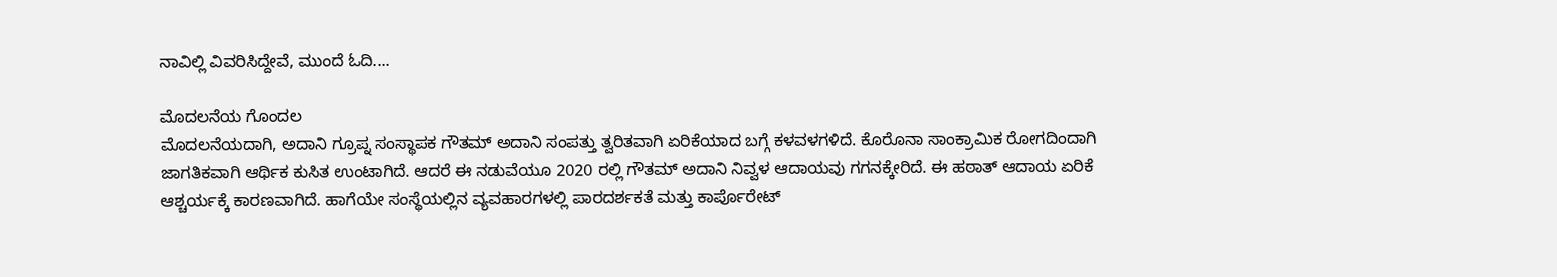ನಾವಿಲ್ಲಿ ವಿವರಿಸಿದ್ದೇವೆ, ಮುಂದೆ ಓದಿ....

ಮೊದಲನೆಯ ಗೊಂದಲ
ಮೊದಲನೆಯದಾಗಿ, ಅದಾನಿ ಗ್ರೂಪ್ನ ಸಂಸ್ಥಾಪಕ ಗೌತಮ್ ಅದಾನಿ ಸಂಪತ್ತು ತ್ವರಿತವಾಗಿ ಏರಿಕೆಯಾದ ಬಗ್ಗೆ ಕಳವಳಗಳಿದೆ. ಕೊರೊನಾ ಸಾಂಕ್ರಾಮಿಕ ರೋಗದಿಂದಾಗಿ ಜಾಗತಿಕವಾಗಿ ಆರ್ಥಿಕ ಕುಸಿತ ಉಂಟಾಗಿದೆ. ಆದರೆ ಈ ನಡುವೆಯೂ 2020 ರಲ್ಲಿ ಗೌತಮ್ ಅದಾನಿ ನಿವ್ವಳ ಆದಾಯವು ಗಗನಕ್ಕೇರಿದೆ. ಈ ಹಠಾತ್ ಆದಾಯ ಏರಿಕೆ ಆಶ್ಚರ್ಯಕ್ಕೆ ಕಾರಣವಾಗಿದೆ. ಹಾಗೆಯೇ ಸಂಸ್ಥೆಯಲ್ಲಿನ ವ್ಯವಹಾರಗಳಲ್ಲಿ ಪಾರದರ್ಶಕತೆ ಮತ್ತು ಕಾರ್ಪೊರೇಟ್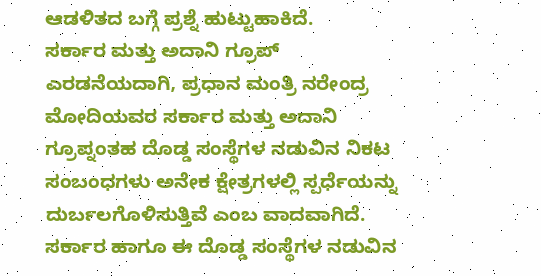ಆಡಳಿತದ ಬಗ್ಗೆ ಪ್ರಶ್ನೆ ಹುಟ್ಟುಹಾಕಿದೆ.
ಸರ್ಕಾರ ಮತ್ತು ಅದಾನಿ ಗ್ರೂಪ್
ಎರಡನೆಯದಾಗಿ, ಪ್ರಧಾನ ಮಂತ್ರಿ ನರೇಂದ್ರ ಮೋದಿಯವರ ಸರ್ಕಾರ ಮತ್ತು ಅದಾನಿ ಗ್ರೂಪ್ನಂತಹ ದೊಡ್ಡ ಸಂಸ್ಥೆಗಳ ನಡುವಿನ ನಿಕಟ ಸಂಬಂಧಗಳು ಅನೇಕ ಕ್ಷೇತ್ರಗಳಲ್ಲಿ ಸ್ಪರ್ಧೆಯನ್ನು ದುರ್ಬಲಗೊಳಿಸುತ್ತಿವೆ ಎಂಬ ವಾದವಾಗಿದೆ. ಸರ್ಕಾರ ಹಾಗೂ ಈ ದೊಡ್ಡ ಸಂಸ್ಥೆಗಳ ನಡುವಿನ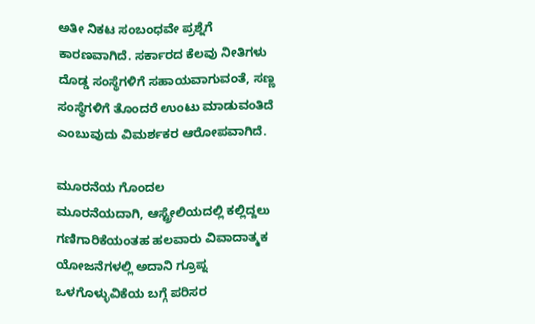ಅತೀ ನಿಕಟ ಸಂಬಂಧವೇ ಪ್ರಶ್ನೆಗೆ ಕಾರಣವಾಗಿದೆ. ಸರ್ಕಾರದ ಕೆಲವು ನೀತಿಗಳು ದೊಡ್ಡ ಸಂಸ್ಥೆಗಳಿಗೆ ಸಹಾಯವಾಗುವಂತೆ, ಸಣ್ಣ ಸಂಸ್ಥೆಗಳಿಗೆ ತೊಂದರೆ ಉಂಟು ಮಾಡುವಂತಿದೆ ಎಂಬುವುದು ವಿಮರ್ಶಕರ ಆರೋಪವಾಗಿದೆ.

ಮೂರನೆಯ ಗೊಂದಲ
ಮೂರನೆಯದಾಗಿ, ಆಸ್ಟ್ರೇಲಿಯದಲ್ಲಿ ಕಲ್ಲಿದ್ದಲು ಗಣಿಗಾರಿಕೆಯಂತಹ ಹಲವಾರು ವಿವಾದಾತ್ಮಕ ಯೋಜನೆಗಳಲ್ಲಿ ಅದಾನಿ ಗ್ರೂಪ್ನ ಒಳಗೊಳ್ಳುವಿಕೆಯ ಬಗ್ಗೆ ಪರಿಸರ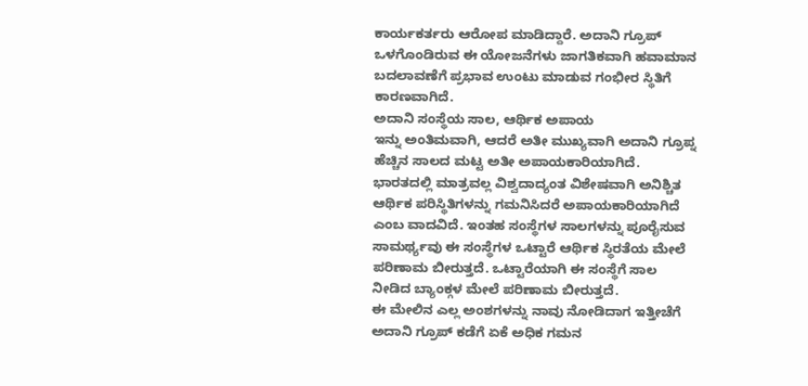ಕಾರ್ಯಕರ್ತರು ಆರೋಪ ಮಾಡಿದ್ದಾರೆ. ಅದಾನಿ ಗ್ರೂಪ್ ಒಳಗೊಂಡಿರುವ ಈ ಯೋಜನೆಗಳು ಜಾಗತಿಕವಾಗಿ ಹವಾಮಾನ ಬದಲಾವಣೆಗೆ ಪ್ರಭಾವ ಉಂಟು ಮಾಡುವ ಗಂಭೀರ ಸ್ಥಿತಿಗೆ ಕಾರಣವಾಗಿದೆ.
ಅದಾನಿ ಸಂಸ್ಥೆಯ ಸಾಲ, ಆರ್ಥಿಕ ಅಪಾಯ
ಇನ್ನು ಅಂತಿಮವಾಗಿ, ಆದರೆ ಅತೀ ಮುಖ್ಯವಾಗಿ ಅದಾನಿ ಗ್ರೂಪ್ನ ಹೆಚ್ಚಿನ ಸಾಲದ ಮಟ್ಟ ಅತೀ ಅಪಾಯಕಾರಿಯಾಗಿದೆ. ಭಾರತದಲ್ಲಿ ಮಾತ್ರವಲ್ಲ ವಿಶ್ವದಾದ್ಯಂತ ವಿಶೇಷವಾಗಿ ಅನಿಶ್ಚಿತ ಆರ್ಥಿಕ ಪರಿಸ್ಥಿತಿಗಳನ್ನು ಗಮನಿಸಿದರೆ ಅಪಾಯಕಾರಿಯಾಗಿದೆ ಎಂಬ ವಾದವಿದೆ. ಇಂತಹ ಸಂಸ್ಥೆಗಳ ಸಾಲಗಳನ್ನು ಪೂರೈಸುವ ಸಾಮರ್ಥ್ಯವು ಈ ಸಂಸ್ಥೆಗಳ ಒಟ್ಟಾರೆ ಆರ್ಥಿಕ ಸ್ಥಿರತೆಯ ಮೇಲೆ ಪರಿಣಾಮ ಬೀರುತ್ತದೆ. ಒಟ್ಟಾರೆಯಾಗಿ ಈ ಸಂಸ್ಥೆಗೆ ಸಾಲ ನೀಡಿದ ಬ್ಯಾಂಕ್ಗಳ ಮೇಲೆ ಪರಿಣಾಮ ಬೀರುತ್ತದೆ.
ಈ ಮೇಲಿನ ಎಲ್ಲ ಅಂಶಗಳನ್ನು ನಾವು ನೋಡಿದಾಗ ಇತ್ತೀಚೆಗೆ ಅದಾನಿ ಗ್ರೂಪ್ ಕಡೆಗೆ ಏಕೆ ಅಧಿಕ ಗಮನ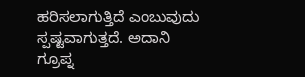ಹರಿಸಲಾಗುತ್ತಿದೆ ಎಂಬುವುದು ಸ್ಪಷ್ಟವಾಗುತ್ತದೆ. ಅದಾನಿ ಗ್ರೂಪ್ನ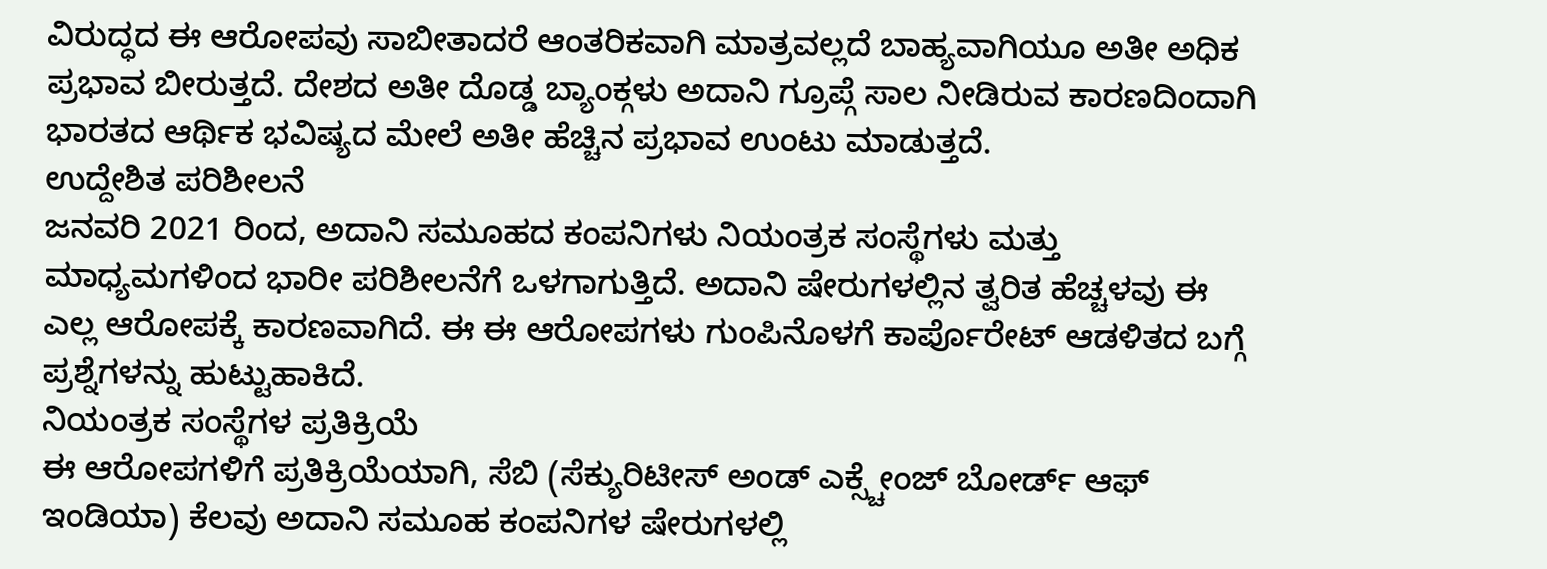ವಿರುದ್ಧದ ಈ ಆರೋಪವು ಸಾಬೀತಾದರೆ ಆಂತರಿಕವಾಗಿ ಮಾತ್ರವಲ್ಲದೆ ಬಾಹ್ಯವಾಗಿಯೂ ಅತೀ ಅಧಿಕ ಪ್ರಭಾವ ಬೀರುತ್ತದೆ. ದೇಶದ ಅತೀ ದೊಡ್ಡ ಬ್ಯಾಂಕ್ಗಳು ಅದಾನಿ ಗ್ರೂಪ್ಗೆ ಸಾಲ ನೀಡಿರುವ ಕಾರಣದಿಂದಾಗಿ ಭಾರತದ ಆರ್ಥಿಕ ಭವಿಷ್ಯದ ಮೇಲೆ ಅತೀ ಹೆಚ್ಚಿನ ಪ್ರಭಾವ ಉಂಟು ಮಾಡುತ್ತದೆ.
ಉದ್ದೇಶಿತ ಪರಿಶೀಲನೆ
ಜನವರಿ 2021 ರಿಂದ, ಅದಾನಿ ಸಮೂಹದ ಕಂಪನಿಗಳು ನಿಯಂತ್ರಕ ಸಂಸ್ಥೆಗಳು ಮತ್ತು ಮಾಧ್ಯಮಗಳಿಂದ ಭಾರೀ ಪರಿಶೀಲನೆಗೆ ಒಳಗಾಗುತ್ತಿದೆ. ಅದಾನಿ ಷೇರುಗಳಲ್ಲಿನ ತ್ವರಿತ ಹೆಚ್ಚಳವು ಈ ಎಲ್ಲ ಆರೋಪಕ್ಕೆ ಕಾರಣವಾಗಿದೆ. ಈ ಈ ಆರೋಪಗಳು ಗುಂಪಿನೊಳಗೆ ಕಾರ್ಪೊರೇಟ್ ಆಡಳಿತದ ಬಗ್ಗೆ ಪ್ರಶ್ನೆಗಳನ್ನು ಹುಟ್ಟುಹಾಕಿದೆ.
ನಿಯಂತ್ರಕ ಸಂಸ್ಥೆಗಳ ಪ್ರತಿಕ್ರಿಯೆ
ಈ ಆರೋಪಗಳಿಗೆ ಪ್ರತಿಕ್ರಿಯೆಯಾಗಿ, ಸೆಬಿ (ಸೆಕ್ಯುರಿಟೀಸ್ ಅಂಡ್ ಎಕ್ಸ್ಚೇಂಜ್ ಬೋರ್ಡ್ ಆಫ್ ಇಂಡಿಯಾ) ಕೆಲವು ಅದಾನಿ ಸಮೂಹ ಕಂಪನಿಗಳ ಷೇರುಗಳಲ್ಲಿ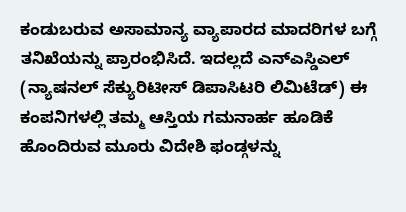ಕಂಡುಬರುವ ಅಸಾಮಾನ್ಯ ವ್ಯಾಪಾರದ ಮಾದರಿಗಳ ಬಗ್ಗೆ ತನಿಖೆಯನ್ನು ಪ್ರಾರಂಭಿಸಿದೆ. ಇದಲ್ಲದೆ ಎನ್ಎಸ್ಡಿಎಲ್ (ನ್ಯಾಷನಲ್ ಸೆಕ್ಯುರಿಟೀಸ್ ಡಿಪಾಸಿಟರಿ ಲಿಮಿಟೆಡ್) ಈ ಕಂಪನಿಗಳಲ್ಲಿ ತಮ್ಮ ಆಸ್ತಿಯ ಗಮನಾರ್ಹ ಹೂಡಿಕೆ ಹೊಂದಿರುವ ಮೂರು ವಿದೇಶಿ ಫಂಡ್ಗಳನ್ನು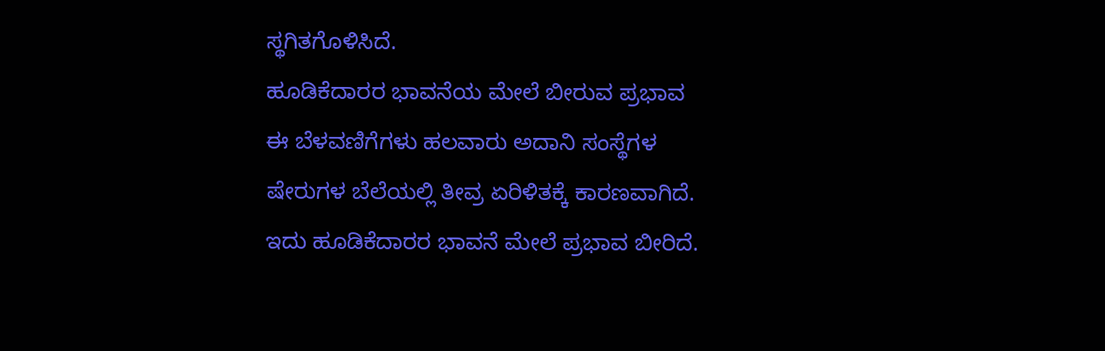ಸ್ಥಗಿತಗೊಳಿಸಿದೆ.
ಹೂಡಿಕೆದಾರರ ಭಾವನೆಯ ಮೇಲೆ ಬೀರುವ ಪ್ರಭಾವ
ಈ ಬೆಳವಣಿಗೆಗಳು ಹಲವಾರು ಅದಾನಿ ಸಂಸ್ಥೆಗಳ ಷೇರುಗಳ ಬೆಲೆಯಲ್ಲಿ ತೀವ್ರ ಏರಿಳಿತಕ್ಕೆ ಕಾರಣವಾಗಿದೆ. ಇದು ಹೂಡಿಕೆದಾರರ ಭಾವನೆ ಮೇಲೆ ಪ್ರಭಾವ ಬೀರಿದೆ.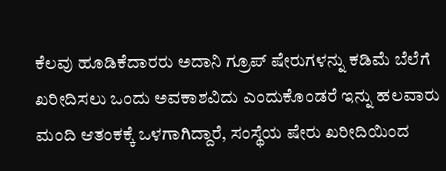ಕೆಲವು ಹೂಡಿಕೆದಾರರು ಅದಾನಿ ಗ್ರೂಪ್ ಷೇರುಗಳನ್ನು ಕಡಿಮೆ ಬೆಲೆಗೆ ಖರೀದಿಸಲು ಒಂದು ಅವಕಾಶವಿದು ಎಂದುಕೊಂಡರೆ ಇನ್ನು ಹಲವಾರು ಮಂದಿ ಆತಂಕಕ್ಕೆ ಒಳಗಾಗಿದ್ದಾರೆ, ಸಂಸ್ಥೆಯ ಷೇರು ಖರೀದಿಯಿಂದ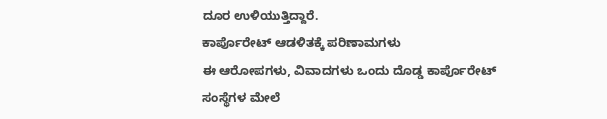ದೂರ ಉಳಿಯುತ್ತಿದ್ದಾರೆ.
ಕಾರ್ಪೊರೇಟ್ ಆಡಳಿತಕ್ಕೆ ಪರಿಣಾಮಗಳು
ಈ ಆರೋಪಗಳು, ವಿವಾದಗಳು ಒಂದು ದೊಡ್ಡ ಕಾರ್ಪೊರೇಟ್ ಸಂಸ್ಥೆಗಳ ಮೇಲೆ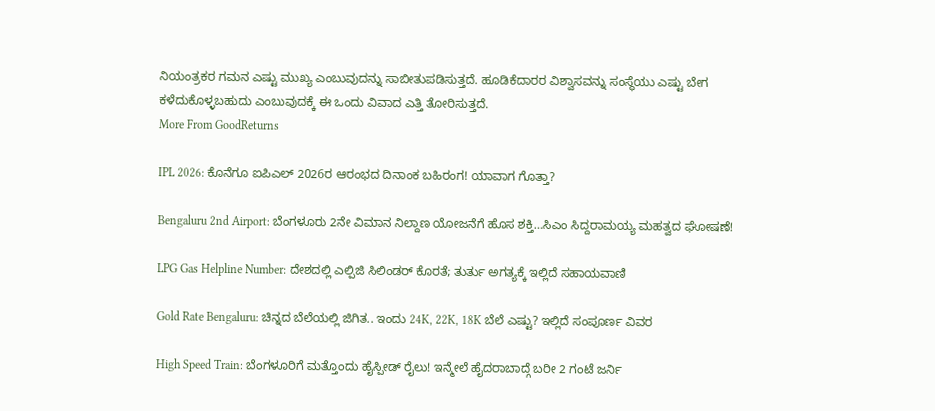ನಿಯಂತ್ರಕರ ಗಮನ ಎಷ್ಟು ಮುಖ್ಯ ಎಂಬುವುದನ್ನು ಸಾಬೀತುಪಡಿಸುತ್ತದೆ. ಹೂಡಿಕೆದಾರರ ವಿಶ್ವಾಸವನ್ನು ಸಂಸ್ಥೆಯು ಎಷ್ಟು ಬೇಗ ಕಳೆದುಕೊಳ್ಳಬಹುದು ಎಂಬುವುದಕ್ಕೆ ಈ ಒಂದು ವಿವಾದ ಎತ್ತಿ ತೋರಿಸುತ್ತದೆ.
More From GoodReturns

IPL 2026: ಕೊನೆಗೂ ಐಪಿಎಲ್ 2026ರ ಆರಂಭದ ದಿನಾಂಕ ಬಹಿರಂಗ! ಯಾವಾಗ ಗೊತ್ತಾ?

Bengaluru 2nd Airport: ಬೆಂಗಳೂರು 2ನೇ ವಿಮಾನ ನಿಲ್ದಾಣ ಯೋಜನೆಗೆ ಹೊಸ ಶಕ್ತಿ…ಸಿಎಂ ಸಿದ್ದರಾಮಯ್ಯ ಮಹತ್ವದ ಘೋಷಣೆ!

LPG Gas Helpline Number: ದೇಶದಲ್ಲಿ ಎಲ್ಪಿಜಿ ಸಿಲಿಂಡರ್ ಕೊರತೆ; ತುರ್ತು ಅಗತ್ಯಕ್ಕೆ ಇಲ್ಲಿದೆ ಸಹಾಯವಾಣಿ

Gold Rate Bengaluru: ಚಿನ್ನದ ಬೆಲೆಯಲ್ಲಿ ಜಿಗಿತ.. ಇಂದು 24K, 22K, 18K ಬೆಲೆ ಎಷ್ಟು? ಇಲ್ಲಿದೆ ಸಂಪೂರ್ಣ ವಿವರ

High Speed Train: ಬೆಂಗಳೂರಿಗೆ ಮತ್ತೊಂದು ಹೈಸ್ಪೀಡ್ ರೈಲು! ಇನ್ಮೇಲೆ ಹೈದರಾಬಾದ್ಗೆ ಬರೀ 2 ಗಂಟೆ ಜರ್ನಿ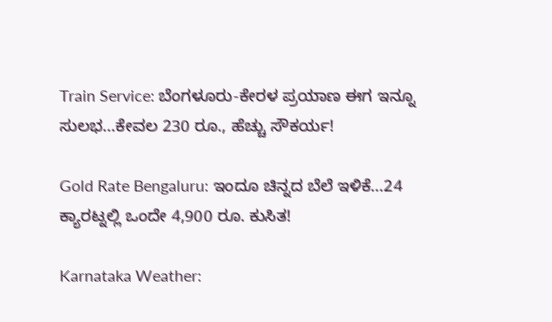Train Service: ಬೆಂಗಳೂರು-ಕೇರಳ ಪ್ರಯಾಣ ಈಗ ಇನ್ನೂ ಸುಲಭ…ಕೇವಲ 230 ರೂ., ಹೆಚ್ಚು ಸೌಕರ್ಯ!

Gold Rate Bengaluru: ಇಂದೂ ಚಿನ್ನದ ಬೆಲೆ ಇಳಿಕೆ…24 ಕ್ಯಾರಟ್ನಲ್ಲಿ ಒಂದೇ 4,900 ರೂ. ಕುಸಿತ!

Karnataka Weather: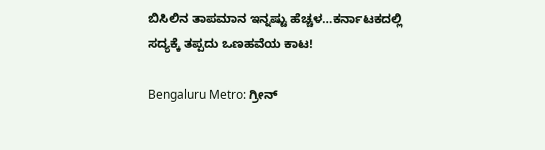ಬಿಸಿಲಿನ ತಾಪಮಾನ ಇನ್ನಷ್ಟು ಹೆಚ್ಚಳ…ಕರ್ನಾಟಕದಲ್ಲಿ ಸದ್ಯಕ್ಕೆ ತಪ್ಪದು ಒಣಹವೆಯ ಕಾಟ!

Bengaluru Metro: ಗ್ರೀನ್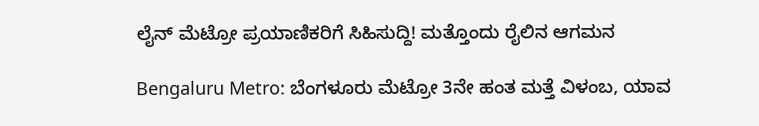ಲೈನ್ ಮೆಟ್ರೋ ಪ್ರಯಾಣಿಕರಿಗೆ ಸಿಹಿಸುದ್ದಿ! ಮತ್ತೊಂದು ರೈಲಿನ ಆಗಮನ

Bengaluru Metro: ಬೆಂಗಳೂರು ಮೆಟ್ರೋ 3ನೇ ಹಂತ ಮತ್ತೆ ವಿಳಂಬ, ಯಾವ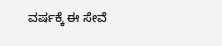ವರ್ಷಕ್ಕೆ ಈ ಸೇವೆ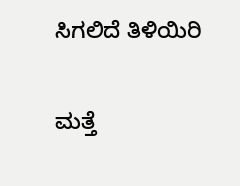ಸಿಗಲಿದೆ ತಿಳಿಯಿರಿ

ಮತ್ತೆ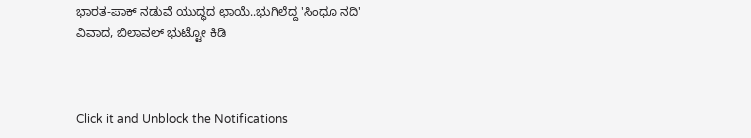ಭಾರತ-ಪಾಕ್ ನಡುವೆ ಯುದ್ಧದ ಛಾಯೆ..ಭುಗಿಲೆದ್ದ 'ಸಿಂಧೂ ನದಿ' ವಿವಾದ, ಬಿಲಾವಲ್ ಭುಟ್ಟೋ ಕಿಡಿ



Click it and Unblock the Notifications